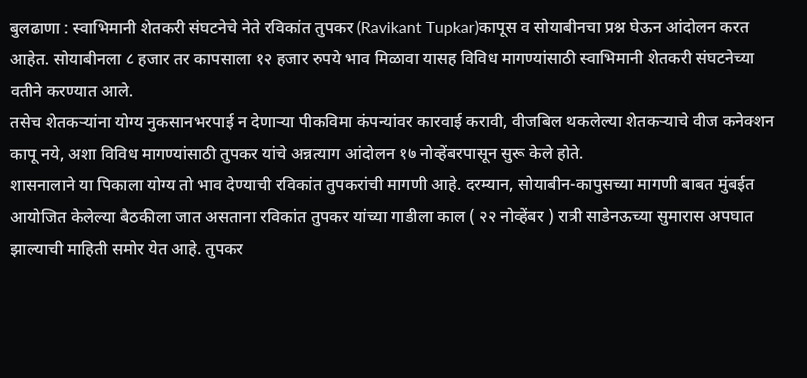बुलढाणा : स्वाभिमानी शेतकरी संघटनेचे नेते रविकांत तुपकर (Ravikant Tupkar)कापूस व सोयाबीनचा प्रश्न घेऊन आंदोलन करत आहेत. सोयाबीनला ८ हजार तर कापसाला १२ हजार रुपये भाव मिळावा यासह विविध मागण्यांसाठी स्वाभिमानी शेतकरी संघटनेच्या वतीने करण्यात आले.
तसेच शेतकऱ्यांना योग्य नुकसानभरपाई न देणाऱ्या पीकविमा कंपन्यांवर कारवाई करावी, वीजबिल थकलेल्या शेतकऱ्याचे वीज कनेक्शन कापू नये, अशा विविध मागण्यांसाठी तुपकर यांचे अन्नत्याग आंदोलन १७ नोव्हेंबरपासून सुरू केले होते.
शासनालाने या पिकाला योग्य तो भाव देण्याची रविकांत तुपकरांची मागणी आहे. दरम्यान, सोयाबीन-कापुसच्या मागणी बाबत मुंबईत आयोजित केलेल्या बैठकीला जात असताना रविकांत तुपकर यांच्या गाडीला काल ( २२ नोव्हेंबर ) रात्री साडेनऊच्या सुमारास अपघात झाल्याची माहिती समोर येत आहे. तुपकर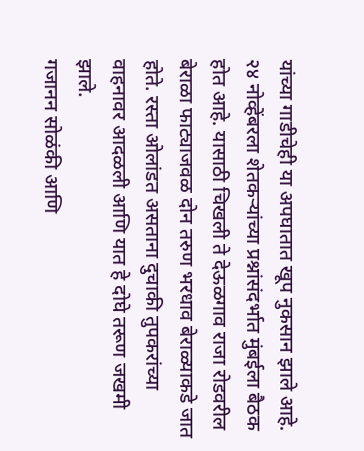यांच्या गाडीचेही या अपघातात खूप नुकसान झाले आहे.
२४ नोव्हेंबरला शेतकऱ्यांच्या प्रश्नांसंदर्भात मुंबईला बैठक होत आहे. यासाठी चिखली ते देऊळगाव राजा रोडवरील बेराळा फाट्याजवळ दोन तरुण भरधाव बेराळ्याकडे जात होते. रस्ता ओलांडत असताना दुचाकी तुपकरांच्या वाहनावर आदळली आणि यात हे दोघे तरूण जखमी झाले.
गजानन सोळंकी आणि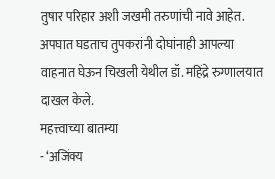तुषार परिहार अशी जखमी तरुणांची नावे आहेत. अपघात घडताच तुपकरांनी दोघांनाही आपल्या वाहनात घेऊन चिखली येथील डॉ. महिंद्रे रुग्णालयात दाखल केले.
महत्त्वाच्या बातम्या
- ‘अजिंक्य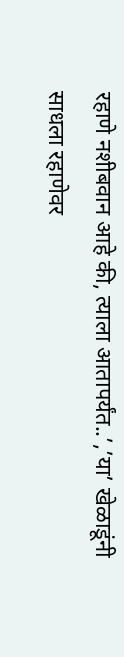रहाणे नशीबवान आहे की, त्याला आतापर्यंत..’,’या’ खेळाडूंनी साधला रहाणेवर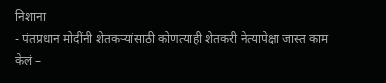निशाना
- पंतप्रधान मोदींनी शेतकऱ्यांसाठी कोणत्याही शेतकरी नेत्यापेक्षा जास्त काम केलं –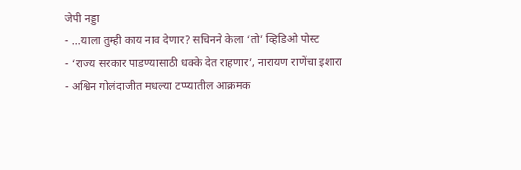जेपी नड्डा
- …याला तुम्ही काय नाव देणार? सचिनने केला ‘तो’ व्हिडिओ पोस्ट
- ‘राज्य सरकार पाडण्यासाठी धक्के देत राहणार’, नारायण राणेंचा इशारा
- अश्विन गोलंदाजीत मधल्या टप्प्यातील आक्रमक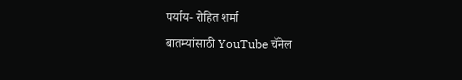पर्याय- रोहित शर्मा
बातम्यांसाठी YouTube चॅनेल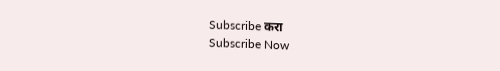Subscribe करा
Subscribe Now